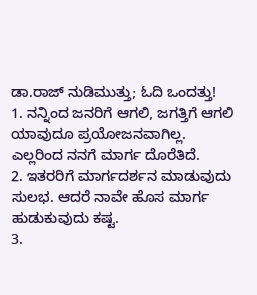ಡಾ.ರಾಜ್ ನುಡಿಮುತ್ತು; ಓದಿ ಒಂದತ್ತು!
1. ನನ್ನಿಂದ ಜನರಿಗೆ ಆಗಲಿ, ಜಗತ್ತಿಗೆ ಆಗಲಿ ಯಾವುದೂ ಪ್ರಯೋಜನವಾಗಿಲ್ಲ. ಎಲ್ಲರಿಂದ ನನಗೆ ಮಾರ್ಗ ದೊರೆತಿದೆ.
2. ಇತರರಿಗೆ ಮಾರ್ಗದರ್ಶನ ಮಾಡುವುದು ಸುಲಭ. ಆದರೆ ನಾವೇ ಹೊಸ ಮಾರ್ಗ ಹುಡುಕುವುದು ಕಷ್ಟ.
3.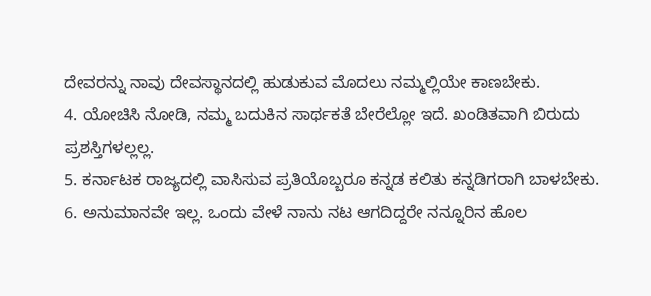ದೇವರನ್ನು ನಾವು ದೇವಸ್ಥಾನದಲ್ಲಿ ಹುಡುಕುವ ಮೊದಲು ನಮ್ಮಲ್ಲಿಯೇ ಕಾಣಬೇಕು.
4. ಯೋಚಿಸಿ ನೋಡಿ, ನಮ್ಮ ಬದುಕಿನ ಸಾರ್ಥಕತೆ ಬೇರೆಲ್ಲೋ ಇದೆ. ಖಂಡಿತವಾಗಿ ಬಿರುದು ಪ್ರಶಸ್ತಿಗಳಲ್ಲಲ್ಲ.
5. ಕರ್ನಾಟಕ ರಾಜ್ಯದಲ್ಲಿ ವಾಸಿಸುವ ಪ್ರತಿಯೊಬ್ಬರೂ ಕನ್ನಡ ಕಲಿತು ಕನ್ನಡಿಗರಾಗಿ ಬಾಳಬೇಕು.
6. ಅನುಮಾನವೇ ಇಲ್ಲ. ಒಂದು ವೇಳೆ ನಾನು ನಟ ಆಗದಿದ್ದರೇ ನನ್ನೂರಿನ ಹೊಲ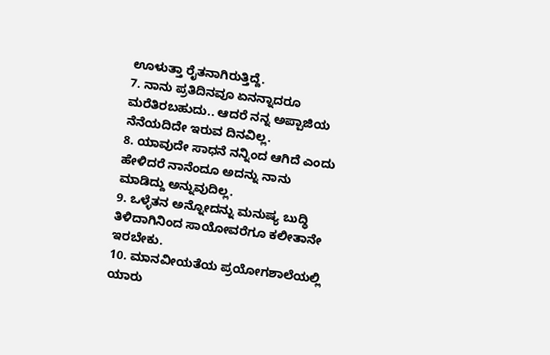ಊಳುತ್ತಾ ರೈತನಾಗಿರುತ್ತಿದ್ದೆ.
7. ನಾನು ಪ್ರತಿದಿನವೂ ಏನನ್ನಾದರೂ ಮರೆತಿರಬಹುದು.. ಆದರೆ ನನ್ನ ಅಪ್ಪಾಜಿಯ ನೆನೆಯದಿದೇ ಇರುವ ದಿನವಿಲ್ಲ.
8. ಯಾವುದೇ ಸಾಧನೆ ನನ್ನಿಂದ ಆಗಿದೆ ಎಂದು ಹೇಳಿದರೆ ನಾನೆಂದೂ ಅದನ್ನು ನಾನು ಮಾಡಿದ್ದು ಅನ್ನುವುದಿಲ್ಲ.
9. ಒಳ್ಳೆತನ ಅನ್ನೋದನ್ನು ಮನುಷ್ಯ ಬುದ್ಧಿ ತಿಳಿದಾಗಿನಿಂದ ಸಾಯೋವರೆಗೂ ಕಲೀತಾನೇ ಇರಬೇಕು.
10. ಮಾನವೀಯತೆಯ ಪ್ರಯೋಗಶಾಲೆಯಲ್ಲಿ ಯಾರು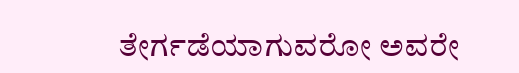ತೇರ್ಗಡೆಯಾಗುವರೋ ಅವರೇ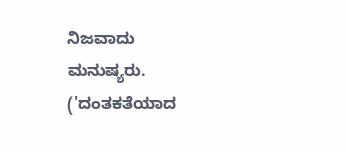ನಿಜವಾದು ಮನುಷ್ಯರು.
('ದಂತಕತೆಯಾದ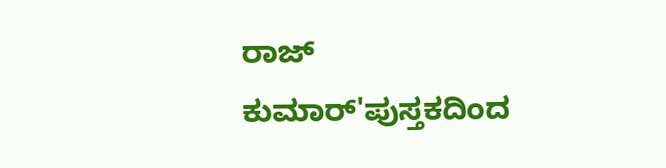ರಾಜ್ ಕುಮಾರ್'ಪುಸ್ತಕದಿಂದ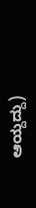ಆಯ್ದದ್ದು)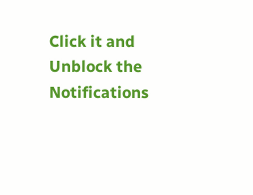Click it and Unblock the Notifications